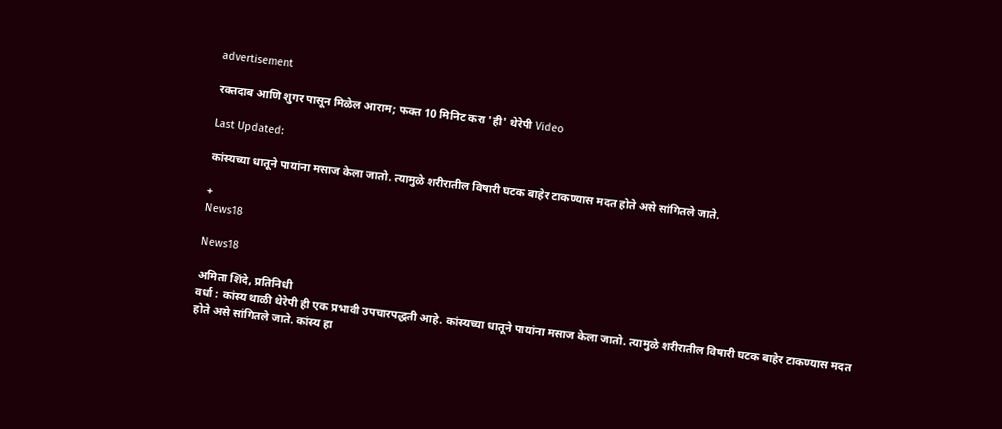advertisement

रक्तदाब आणि शुगर पासून मिळेल आराम; फक्त 10 मिनिट करा 'ही' थेरेपी Video

Last Updated:

कांस्यच्या धातूने पायांना मसाज केला जातो. त्यामुळे शरीरातील विषारी घटक बाहेर टाकण्यास मदत होते असे सांगितले जाते.

+
News18

News18

अमिता शिंदे, प्रतिनिधी
वर्धा : कांस्य थाळी थेरेपी ही एक प्रभावी उपचारपद्धती आहे. कांस्यच्या धातूने पायांना मसाज केला जातो. त्यामुळे शरीरातील विषारी घटक बाहेर टाकण्यास मदत होते असे सांगितले जाते. कांस्य हा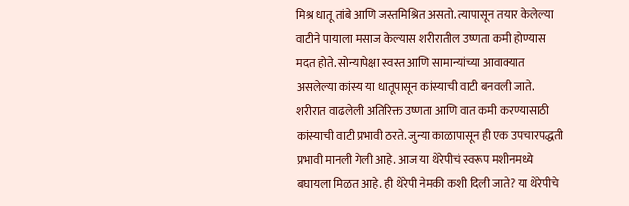मिश्र धातू तांबे आणि जस्तमिश्रित असतो. त्यापासून तयार केलेल्या वाटीने पायाला मसाज केल्यास शरीरातील उष्णता कमी होण्यास मदत होते. सोन्यापेक्षा स्वस्त आणि सामान्यांच्या आवाक्यात असलेल्या कांस्य या धातूपासून कांस्याची वाटी बनवली जाते. शरीरात वाढलेली अतिरिक्त उष्णता आणि वात कमी करण्यासाठी कांस्याची वाटी प्रभावी ठरते. जुन्या काळापासून ही एक उपचारपद्धती प्रभावी मानली गेली आहे. आज या थेरेपीचं स्वरूप मशीनमध्ये बघायला मिळत आहे. ही थेरेपी नेमकी कशी दिली जाते? या थेरेपीचे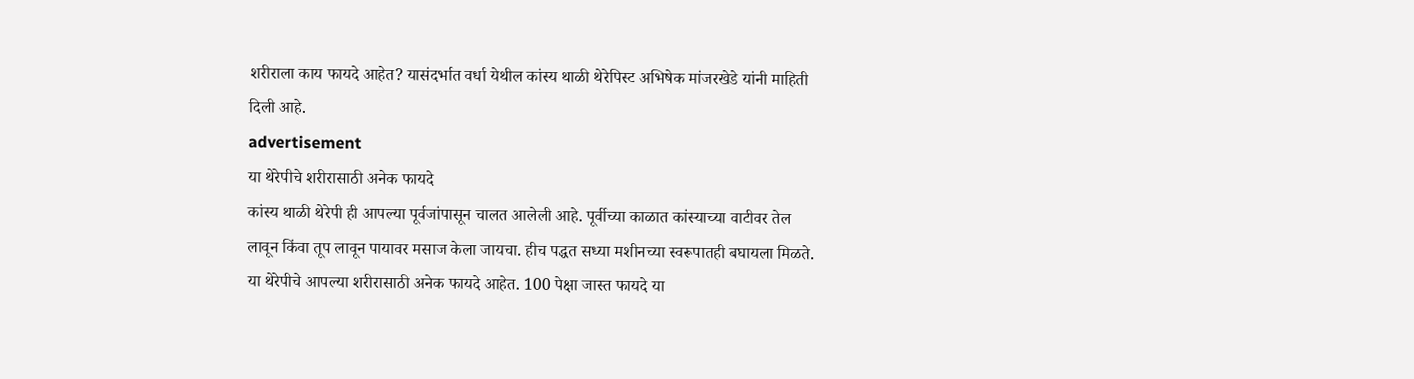शरीराला काय फायदे आहेत? यासंदर्भात वर्धा येथील कांस्य थाळी थेरेपिस्ट अभिषेक मांजरखेडे यांनी माहिती दिली आहे.
advertisement
या थेरेपीचे शरीरासाठी अनेक फायदे
कांस्य थाळी थेरेपी ही आपल्या पूर्वजांपासून चालत आलेली आहे. पूर्वीच्या काळात कांस्याच्या वाटीवर तेल लावून किंवा तूप लावून पायावर मसाज केला जायचा. हीच पद्धत सध्या मशीनच्या स्वरूपातही बघायला मिळते. या थेरेपीचे आपल्या शरीरासाठी अनेक फायदे आहेत. 100 पेक्षा जास्त फायदे या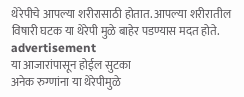थेरेपीचे आपल्या शरीरासाठी होतात. आपल्या शरीरातील विषारी घटक या थेरेपी मुळे बाहेर पडण्यास मदत होते.
advertisement
या आजारांपासून होईल सुटका
अनेक रुग्णांना या थेरेपीमुळे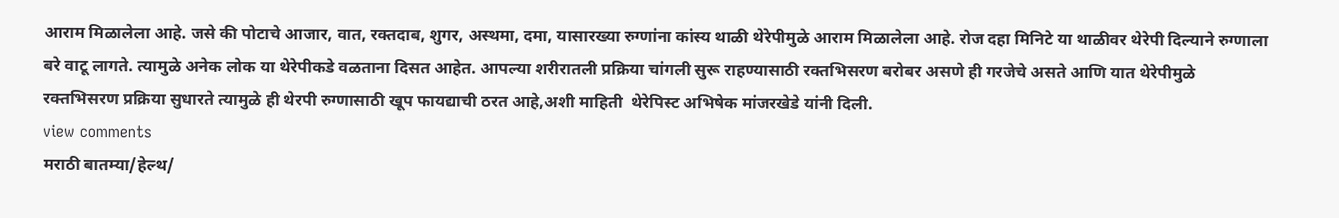आराम मिळालेला आहे. जसे की पोटाचे आजार, वात, रक्तदाब, शुगर, अस्थमा, दमा, यासारख्या रुग्णांना कांस्य थाळी थेरेपीमुळे आराम मिळालेला आहे. रोज दहा मिनिटे या थाळीवर थेरेपी दिल्याने रुग्णाला बरे वाटू लागते. त्यामुळे अनेक लोक या थेरेपीकडे वळताना दिसत आहेत. आपल्या शरीरातली प्रक्रिया चांगली सुरू राहण्यासाठी रक्तभिसरण बरोबर असणे ही गरजेचे असते आणि यात थेरेपीमुळे रक्तभिसरण प्रक्रिया सुधारते त्यामुळे ही थेरपी रुग्णासाठी खूप फायद्याची ठरत आहे,अशी माहिती  थेरेपिस्ट अभिषेक मांजरखेडे यांनी दिली.
view comments
मराठी बातम्या/हेल्थ/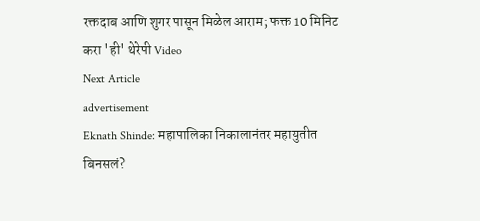रक्तदाब आणि शुगर पासून मिळेल आराम; फक्त 10 मिनिट करा 'ही' थेरेपी Video
Next Article
advertisement
Eknath Shinde: महापालिका निकालानंतर महायुतीत बिनसलं?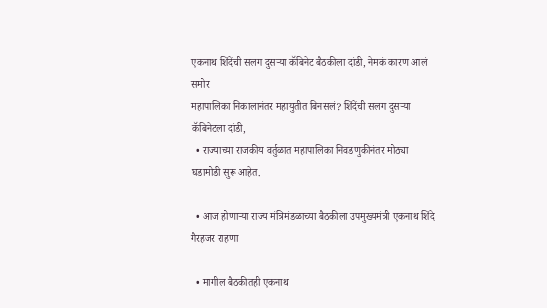एकनाथ शिंदेंची सलग दुसऱ्या कॅबिनेट बैठकीला दांडी, नेमकं कारण आलं समोर
महापालिका निकालानंतर महायुतीत बिनसलं? शिंदेंची सलग दुसऱ्या कॅबिनेटला दांडी,
  • राज्याच्या राजकीय वर्तुळात महापालिका निवडणुकीनंतर मोठ्या घडामोडी सुरू आहेत.

  • आज होणाऱ्या राज्य मंत्रिमंडळाच्या बैठकीला उपमुख्यमंत्री एकनाथ शिंदे गैरहजर राहणा

  • मागील बैठकीतही एकनाथ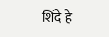शिंदे हे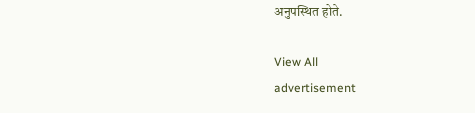अनुपस्थित होते.

View All
advertisement